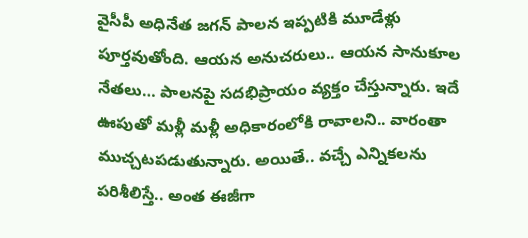వైసీపీ అధినేత జగన్ పాలన ఇప్పటికి మూడేళ్లు పూర్తవుతోంది. ఆయన అనుచరులు.. ఆయన సానుకూల నేతలు… పాలనపై సదభిప్రాయం వ్యక్తం చేస్తున్నారు. ఇదే ఊపుతో మళ్లీ మళ్లీ అధికారంలోకి రావాలని.. వారంతా ముచ్చటపడుతున్నారు. అయితే.. వచ్చే ఎన్నికలను పరిశీలిస్తే.. అంత ఈజీగా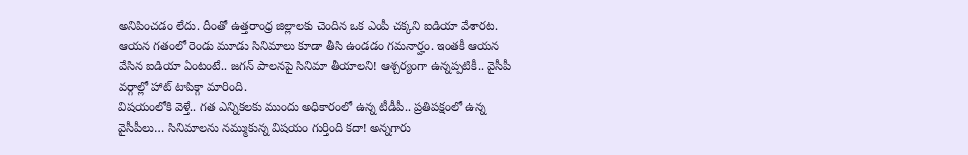అనిపించడం లేదు. దీంతో ఉత్తరాంధ్ర జిల్లాలకు చెందిన ఒక ఎంపీ చక్కని ఐడియా వేశారట. ఆయన గతంలో రెండు మూడు సినిమాలు కూడా తీసి ఉండడం గమనార్హం. ఇంతకీ ఆయన వేసిన ఐడియా ఏంటంటే.. జగన్ పాలనపై సినిమా తీయాలని! ఆశ్చర్యంగా ఉన్నప్పటికీ.. వైసీపీ వర్గాల్లో హాట్ టాపిక్గా మారింది.
విషయంలోకి వెళ్తే.. గత ఎన్నికలకు ముందు అధికారంలో ఉన్న టీడీపీ.. ప్రతిపక్షంలో ఉన్న వైసీపీలు… సినిమాలను నమ్ముకున్న విషయం గుర్తింది కదా! అన్నగారు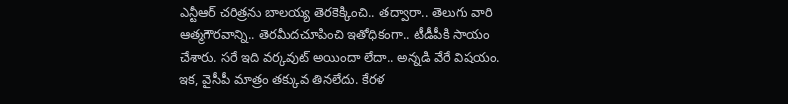ఎన్టీఆర్ చరిత్రను బాలయ్య తెరకెక్కించి.. తద్వారా.. తెలుగు వారి ఆత్మగౌరవాన్ని.. తెరమీదచూపించి ఇతోధికంగా.. టీడీపీకి సాయం చేశారు. సరే ఇది వర్కవుట్ అయిందా లేదా.. అన్నడి వేరే విషయం. ఇక, వైసీపీ మాత్రం తక్కువ తినలేదు. కేరళ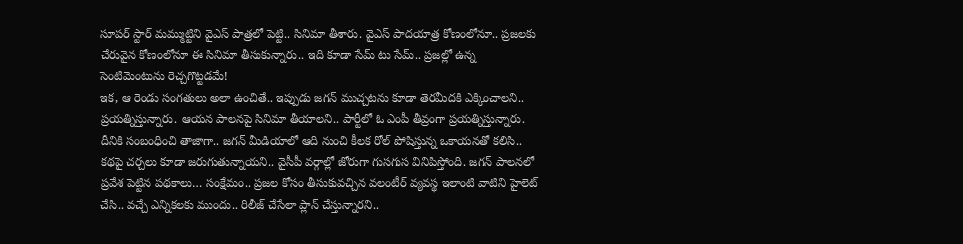సూపర్ స్టార్ మమ్ముట్టిని వైఎస్ పాత్రలో పెట్టి.. సినిమా తీశారు. వైఎస్ పాదయాత్ర కోణంలోనూ.. ప్రజలకు చేరువైన కోణంలోనూ ఈ సినిమా తీసుకున్నారు.. ఇది కూడా సేమ్ టు సేమ్.. ప్రజల్లో ఉన్న సెంటిమెంటును రెచ్చగొట్టడమే!
ఇక, ఆ రెండు సంగతులు అలా ఉంచితే.. ఇప్పుడు జగన్ ముచ్చటను కూడా తెరమీదకి ఎక్కించాలని.. ప్రయత్నిస్తున్నారు. ఆయన పాలనపై సినిమా తీయాలని.. పార్టీలో ఓ ఎంపీ తీవ్రంగా ప్రయత్నిస్తున్నారు. దీనికి సంబంధించి తాజాగా.. జగన్ మీడియాలో ఆది నుంచి కీలక రోల్ పోషిస్తున్న ఒకాయనతో కలిసి.. కథపై చర్చలు కూడా జరుగుతున్నాయని.. వైసీపీ వర్గాల్లో జోరుగా గుసగుస వినిపిస్తోంది. జగన్ పాలనలో ప్రవేశ పెట్టిన పథకాలు… సంక్షేమం.. ప్రజల కోసం తీసుకువచ్చిన వలంటీర్ వ్యవస్థ ఇలాంటి వాటిని హైలెట్ చేసి.. వచ్చే ఎన్నికలకు ముందు.. రిలీజ్ చేసేలా ప్లాన్ చేస్తున్నారని..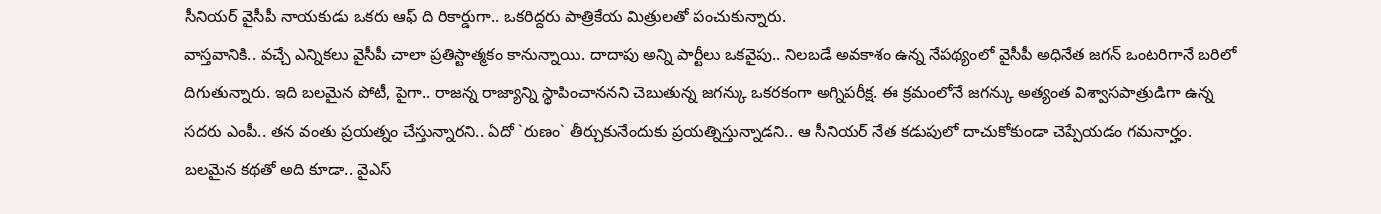సీనియర్ వైసీపీ నాయకుడు ఒకరు ఆఫ్ ది రికార్డుగా.. ఒకరిద్దరు పాత్రికేయ మిత్రులతో పంచుకున్నారు.
వాస్తవానికి.. వచ్చే ఎన్నికలు వైసీపీ చాలా ప్రతిస్టాత్మకం కానున్నాయి. దాదాపు అన్ని పార్టీలు ఒకవైపు.. నిలబడే అవకాశం ఉన్న నేపథ్యంలో వైసీపీ అధినేత జగన్ ఒంటరిగానే బరిలో దిగుతున్నారు. ఇది బలమైన పోటీ, పైగా.. రాజన్న రాజ్యాన్ని స్థాపించాననని చెబుతున్న జగన్కు ఒకరకంగా అగ్నిపరీక్ష. ఈ క్రమంలోనే జగన్కు అత్యంత విశ్వాసపాత్రుడిగా ఉన్న సదరు ఎంపీ.. తన వంతు ప్రయత్నం చేస్తున్నారని.. ఏదో `రుణం` తీర్చుకునేందుకు ప్రయత్నిస్తున్నాడని.. ఆ సీనియర్ నేత కడుపులో దాచుకోకుండా చెప్పేయడం గమనార్హం.
బలమైన కథతో అది కూడా.. వైఎస్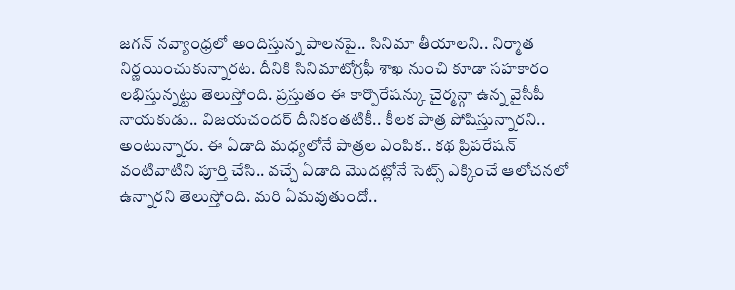జగన్ నవ్యాంధ్రలో అందిస్తున్న పాలనపై.. సినిమా తీయాలని.. నిర్మాత నిర్ణయించుకున్నారట. దీనికి సినిమాటోగ్రఫీ శాఖ నుంచి కూడా సహకారం లభిస్తున్నట్టు తెలుస్తోంది. ప్రస్తుతం ఈ కార్పొరేషన్కు చైర్మన్గా ఉన్న వైసీపీ నాయకుడు.. విజయచందర్ దీనికంతటికీ.. కీలక పాత్ర పోషిస్తున్నారని.. అంటున్నారు. ఈ ఏడాది మధ్యలోనే పాత్రల ఎంపిక.. కథ ప్రిపరేషన్ వంటివాటిని పూర్తి చేసి.. వచ్చే ఏడాది మొదట్లోనే సెట్స్ ఎక్కించే ఆలోచనలో ఉన్నారని తెలుస్తోంది. మరి ఏమవుతుందో..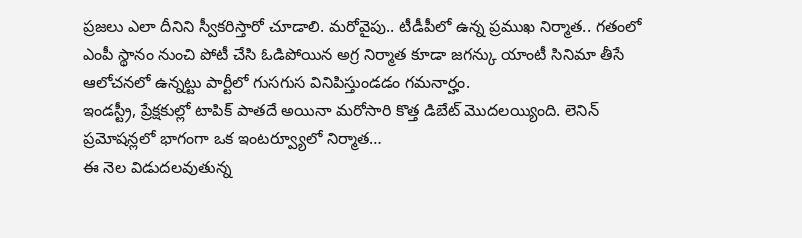ప్రజలు ఎలా దీనిని స్వీకరిస్తారో చూడాలి. మరోవైపు.. టీడీపీలో ఉన్న ప్రముఖ నిర్మాత.. గతంలో ఎంపీ స్థానం నుంచి పోటీ చేసి ఓడిపోయిన అగ్ర నిర్మాత కూడా జగన్కు యాంటీ సినిమా తీసే ఆలోచనలో ఉన్నట్టు పార్టీలో గుసగుస వినిపిస్తుండడం గమనార్హం.
ఇండస్ట్రీ, ప్రేక్షకుల్లో టాపిక్ పాతదే అయినా మరోసారి కొత్త డిబేట్ మొదలయ్యింది. లెనిన్ ప్రమోషన్లలో భాగంగా ఒక ఇంటర్వ్యూలో నిర్మాత…
ఈ నెల విడుదలవుతున్న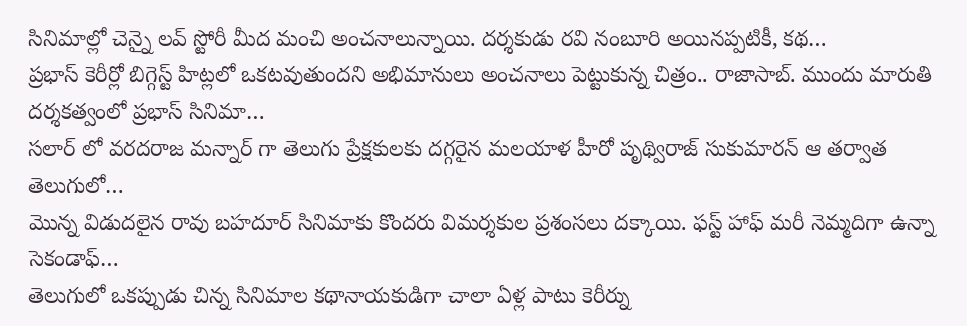సినిమాల్లో చెన్నై లవ్ స్టోరీ మీద మంచి అంచనాలున్నాయి. దర్శకుడు రవి నంబూరి అయినప్పటికీ, కథ…
ప్రభాస్ కెరీర్లో బిగ్గెస్ట్ హిట్లలో ఒకటవుతుందని అభిమానులు అంచనాలు పెట్టుకున్న చిత్రం.. రాజాసాబ్. ముందు మారుతి దర్శకత్వంలో ప్రభాస్ సినిమా…
సలార్ లో వరదరాజ మన్నార్ గా తెలుగు ప్రేక్షకులకు దగ్గరైన మలయాళ హీరో పృథ్విరాజ్ సుకుమారన్ ఆ తర్వాత తెలుగులో…
మొన్న విడుదలైన రావు బహదూర్ సినిమాకు కొందరు విమర్శకుల ప్రశంసలు దక్కాయి. ఫస్ట్ హాఫ్ మరీ నెమ్మదిగా ఉన్నా సెకండాఫ్…
తెలుగులో ఒకప్పుడు చిన్న సినిమాల కథానాయకుడిగా చాలా ఏళ్ల పాటు కెరీర్ను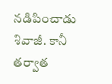నడిపించాడు శివాజీ. కానీ తర్వాత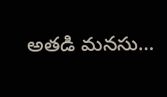అతడి మనసు…